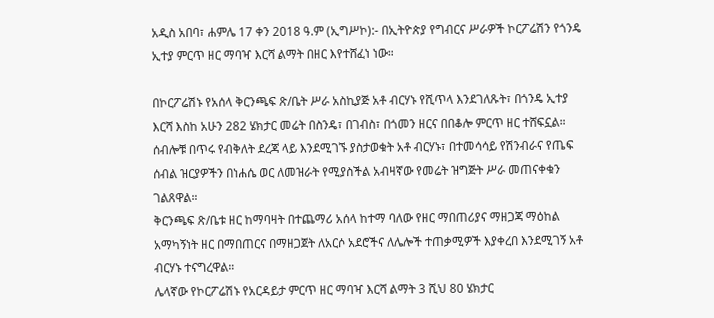አዲስ አበባ፣ ሐምሌ 17 ቀን 2018 ዓ.ም (ኢግሥኮ):- በኢትዮጵያ የግብርና ሥራዎች ኮርፖሬሽን የጎንዴ ኢተያ ምርጥ ዘር ማባዣ እርሻ ልማት በዘር እየተሸፈነ ነው።

በኮርፖሬሽኑ የአሰላ ቅርንጫፍ ጽ/ቤት ሥራ አስኪያጅ አቶ ብርሃኑ የሺጥላ እንደገለጹት፣ በጎንዴ ኢተያ እርሻ እስከ አሁን 282 ሄክታር መሬት በስንዴ፣ በገብስ፣ በጎመን ዘርና በበቆሎ ምርጥ ዘር ተሸፍኗል።
ሰብሎቹ በጥሩ የብቅለት ደረጃ ላይ እንደሚገኙ ያስታወቁት አቶ ብርሃኑ፣ በተመሳሳይ የሽንብራና የጤፍ ሰብል ዝርያዎችን በነሐሴ ወር ለመዝራት የሚያስችል አብዛኛው የመሬት ዝግጅት ሥራ መጠናቀቁን ገልጸዋል።
ቅርንጫፍ ጽ/ቤቱ ዘር ከማባዛት በተጨማሪ አሰላ ከተማ ባለው የዘር ማበጠሪያና ማዘጋጃ ማዕከል አማካኝነት ዘር በማበጠርና በማዘጋጀት ለአርሶ አደሮችና ለሌሎች ተጠቃሚዎች እያቀረበ እንደሚገኝ አቶ ብርሃኑ ተናግረዋል።
ሌላኛው የኮርፖሬሽኑ የአርዳይታ ምርጥ ዘር ማባዣ እርሻ ልማት 3 ሺህ 80 ሄክታር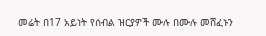መሬት በ17 አይነት የሰብል ዝርያዎች ሙሉ በሙሉ መሸፈኑን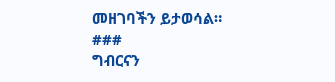መዘገባችን ይታወሳል።
###
ግብርናን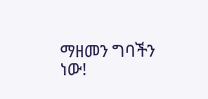ማዘመን ግባችን ነው!